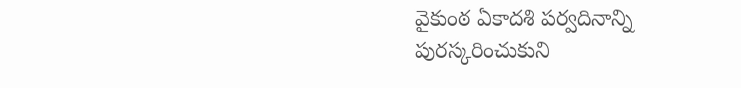వైకుంఠ ఏకాదశి పర్వదినాన్ని పురస్కరించుకుని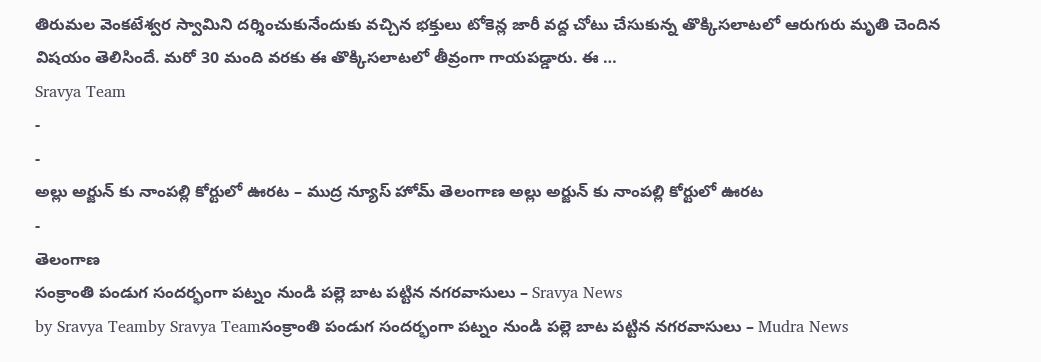తిరుమల వెంకటేశ్వర స్వామిని దర్శించుకునేందుకు వచ్చిన భక్తులు టోకెన్ల జారీ వద్ద చోటు చేసుకున్న తొక్కిసలాటలో ఆరుగురు మృతి చెందిన విషయం తెలిసిందే. మరో 30 మంది వరకు ఈ తొక్కిసలాటలో తీవ్రంగా గాయపడ్డారు. ఈ …
Sravya Team
-
-
అల్లు అర్జున్ కు నాంపల్లి కోర్టులో ఊరట – ముద్ర న్యూస్ హోమ్ తెలంగాణ అల్లు అర్జున్ కు నాంపల్లి కోర్టులో ఊరట
-
తెలంగాణ
సంక్రాంతి పండుగ సందర్భంగా పట్నం నుండి పల్లె బాట పట్టిన నగరవాసులు – Sravya News
by Sravya Teamby Sravya Teamసంక్రాంతి పండుగ సందర్భంగా పట్నం నుండి పల్లె బాట పట్టిన నగరవాసులు – Mudra News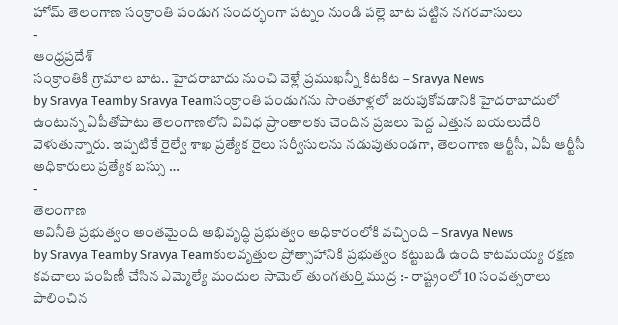హోమ్ తెలంగాణ సంక్రాంతి పండుగ సందర్భంగా పట్నం నుండి పల్లె బాట పట్టిన నగరవాసులు
-
ఆంధ్రప్రదేశ్
సంక్రాంతికి గ్రామాల బాట.. హైదరాబాదు నుంచి వెళ్లే ప్రముఖన్నీ కిటకిట – Sravya News
by Sravya Teamby Sravya Teamసంక్రాంతి పండుగను సొంతూళ్లలో జరుపుకోవడానికి హైదరాబాదులో ఉంటున్న ఏపీతోపాటు తెలంగాణలోని వివిధ ప్రాంతాలకు చెందిన ప్రజలు పెద్ద ఎత్తున బయలుదేరి వెళుతున్నారు. ఇప్పటికే రైల్వే శాఖ ప్రత్యేక రైలు సర్వీసులను నడుపుతుండగా, తెలంగాణ ఆర్టీసీ, ఏపీ ఆర్టీసీ అధికారులు ప్రత్యేక బస్సు …
-
తెలంగాణ
అవినీతి ప్రభుత్వం అంతమైంది అభివృద్ధి ప్రభుత్వం అధికారంలోకి వచ్చింది – Sravya News
by Sravya Teamby Sravya Teamకులవృత్తుల ప్రోత్సాహానికి ప్రభుత్వం కట్టుబడి ఉంది కాటమయ్య రక్షణ కవచాలు పంపిణీ చేసిన ఎమ్మెల్యే మందుల సామెల్ తుంగతుర్తి ముద్ర :- రాష్ట్రంలో 10 సంవత్సరాలు పాలించిన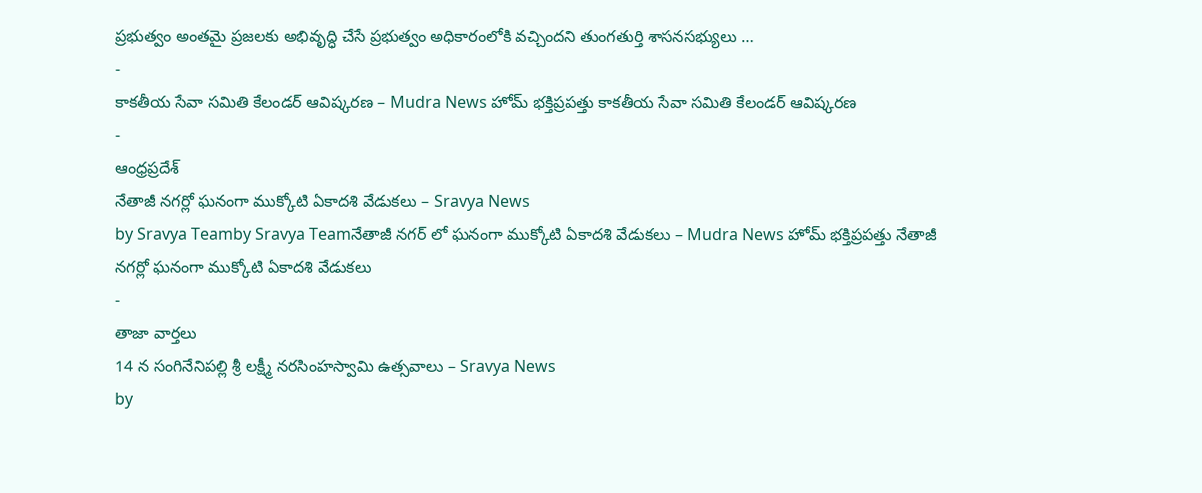ప్రభుత్వం అంతమై ప్రజలకు అభివృద్ధి చేసే ప్రభుత్వం అధికారంలోకి వచ్చిందని తుంగతుర్తి శాసనసభ్యులు …
-
కాకతీయ సేవా సమితి కేలండర్ ఆవిష్కరణ – Mudra News హోమ్ భక్తిప్రపత్తు కాకతీయ సేవా సమితి కేలండర్ ఆవిష్కరణ
-
ఆంధ్రప్రదేశ్
నేతాజీ నగర్లో ఘనంగా ముక్కోటి ఏకాదశి వేడుకలు – Sravya News
by Sravya Teamby Sravya Teamనేతాజీ నగర్ లో ఘనంగా ముక్కోటి ఏకాదశి వేడుకలు – Mudra News హోమ్ భక్తిప్రపత్తు నేతాజీ నగర్లో ఘనంగా ముక్కోటి ఏకాదశి వేడుకలు
-
తాజా వార్తలు
14 న సంగినేనిపల్లి శ్రీ లక్ష్మీ నరసింహస్వామి ఉత్సవాలు – Sravya News
by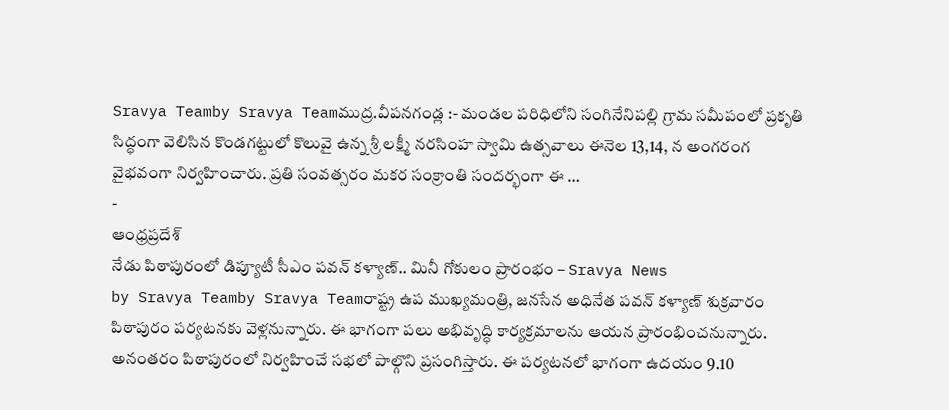Sravya Teamby Sravya Teamముద్ర.వీపనగండ్ల :- మండల పరిధిలోని సంగినేనిపల్లి గ్రామ సమీపంలో ప్రకృతి సిద్ధంగా వెలిసిన కొండగట్టులో కొలువై ఉన్న శ్రీ లక్ష్మీ నరసింహ స్వామి ఉత్సవాలు ఈనెల 13,14, న అంగరంగ వైభవంగా నిర్వహించారు. ప్రతి సంవత్సరం మకర సంక్రాంతి సందర్భంగా ఈ …
-
ఆంధ్రప్రదేశ్
నేడు పిఠాపురంలో డిప్యూటీ సీఎం పవన్ కళ్యాణ్.. మినీ గోకులం ప్రారంభం – Sravya News
by Sravya Teamby Sravya Teamరాష్ట్ర ఉప ముఖ్యమంత్రి, జనసేన అధినేత పవన్ కళ్యాణ్ శుక్రవారం పిఠాపురం పర్యటనకు వెళ్లనున్నారు. ఈ భాగంగా పలు అభివృద్ధి కార్యక్రమాలను ఆయన ప్రారంభించనున్నారు. అనంతరం పిఠాపురంలో నిర్వహించే సభలో పాల్గొని ప్రసంగిస్తారు. ఈ పర్యటనలో భాగంగా ఉదయం 9.10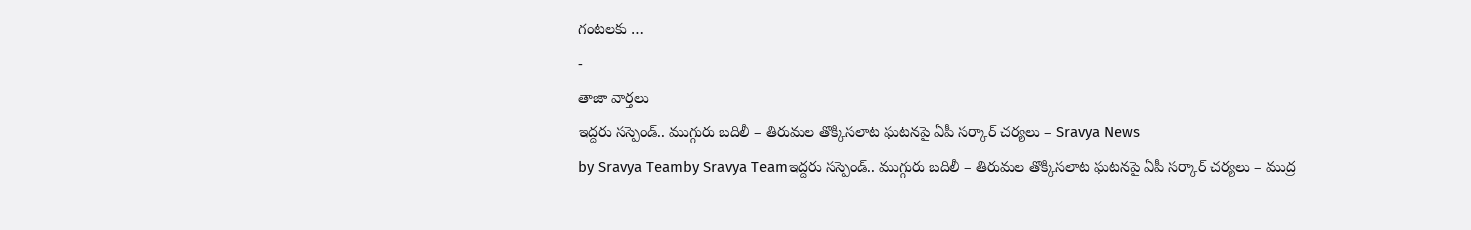గంటలకు …
-
తాజా వార్తలు
ఇద్దరు సస్పెండ్.. ముగ్గురు బదిలీ – తిరుమల తొక్కిసలాట ఘటనపై ఏపీ సర్కార్ చర్యలు – Sravya News
by Sravya Teamby Sravya Teamఇద్దరు సస్పెండ్.. ముగ్గురు బదిలీ – తిరుమల తొక్కిసలాట ఘటనపై ఏపీ సర్కార్ చర్యలు – ముద్ర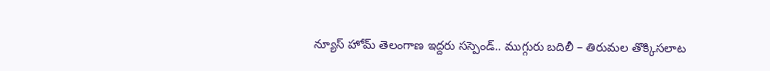న్యూస్ హోమ్ తెలంగాణ ఇద్దరు సస్పెండ్.. ముగ్గురు బదిలీ – తిరుమల తొక్కిసలాట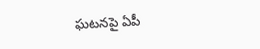ఘటనపై ఏపీ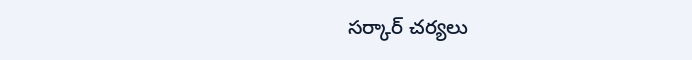సర్కార్ చర్యలు